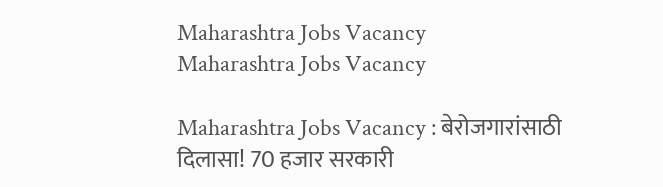Maharashtra Jobs Vacancy
Maharashtra Jobs Vacancy

Maharashtra Jobs Vacancy : बेरोजगारांसाठी दिलासा! 70 हजार सरकारी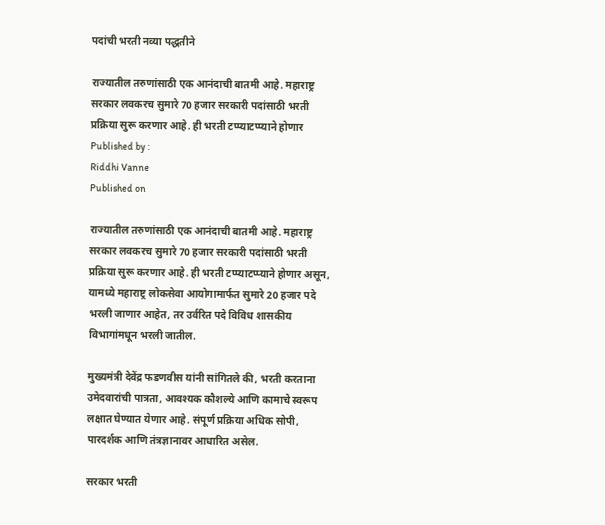पदांची भरती नव्या पद्धतीने

राज्यातील तरुणांसाठी एक आनंदाची बातमी आहे. महाराष्ट्र सरकार लवकरच सुमारे 70 हजार सरकारी पदांसाठी भरती प्रक्रिया सुरू करणार आहे. ही भरती टप्प्याटप्प्याने होणार
Published by :
Riddhi Vanne
Published on

राज्यातील तरुणांसाठी एक आनंदाची बातमी आहे. महाराष्ट्र सरकार लवकरच सुमारे 70 हजार सरकारी पदांसाठी भरती प्रक्रिया सुरू करणार आहे. ही भरती टप्प्याटप्प्याने होणार असून, यामध्ये महाराष्ट्र लोकसेवा आयोगामार्फत सुमारे 20 हजार पदे भरली जाणार आहेत, तर उर्वरित पदे विविध शासकीय विभागांमधून भरली जातील.

मुख्यमंत्री देवेंद्र फडणवीस यांनी सांगितले की, भरती करताना उमेदवारांची पात्रता, आवश्यक कौशल्ये आणि कामाचे स्वरूप लक्षात घेण्यात येणार आहे. संपूर्ण प्रक्रिया अधिक सोपी, पारदर्शक आणि तंत्रज्ञानावर आधारित असेल.

सरकार भरती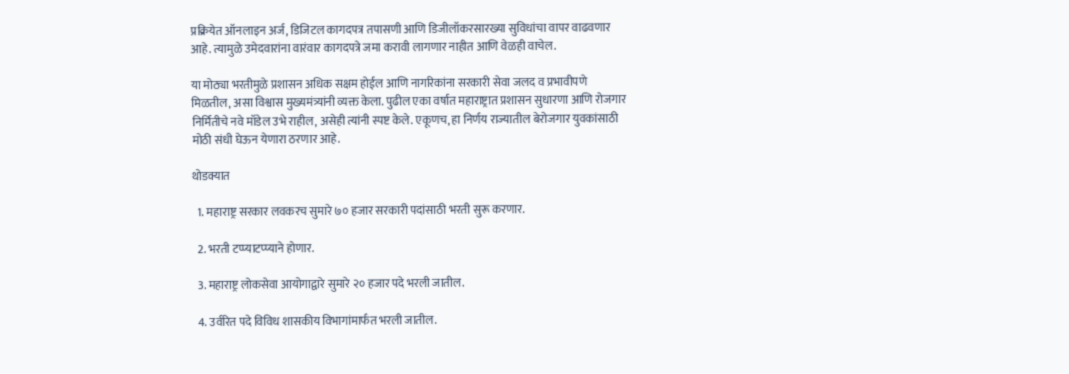प्रक्रियेत ऑनलाइन अर्ज, डिजिटल कागदपत्र तपासणी आणि डिजीलॉकरसारख्या सुविधांचा वापर वाढवणार आहे. त्यामुळे उमेदवारांना वारंवार कागदपत्रे जमा करावी लागणार नाहीत आणि वेळही वाचेल.

या मोठ्या भरतीमुळे प्रशासन अधिक सक्षम होईल आणि नागरिकांना सरकारी सेवा जलद व प्रभावीपणे मिळतील, असा विश्वास मुख्यमंत्र्यांनी व्यक्त केला. पुढील एका वर्षात महाराष्ट्रात प्रशासन सुधारणा आणि रोजगार निर्मितीचे नवे मॉडेल उभे राहील, असेही त्यांनी स्पष्ट केले. एकूणच, हा निर्णय राज्यातील बेरोजगार युवकांसाठी मोठी संधी घेऊन येणारा ठरणार आहे.

थोडक्यात

  1. महाराष्ट्र सरकार लवकरच सुमारे ७० हजार सरकारी पदांसाठी भरती सुरू करणार.

  2. भरती टप्प्याटप्प्याने होणार.

  3. महाराष्ट्र लोकसेवा आयोगाद्वारे सुमारे २० हजार पदे भरली जातील.

  4. उर्वरित पदे विविध शासकीय विभागांमार्फत भरली जातील.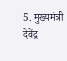5. मुख्यमंत्री देवेंद्र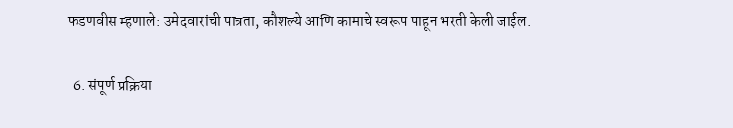फडणवीस म्हणाले: उमेदवारांची पात्रता, कौशल्ये आणि कामाचे स्वरूप पाहून भरती केली जाईल.

  6. संपूर्ण प्रक्रिया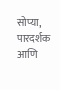सोप्या, पारदर्शक आणि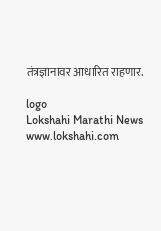तंत्रज्ञानावर आधारित राहणार.

logo
Lokshahi Marathi News
www.lokshahi.com